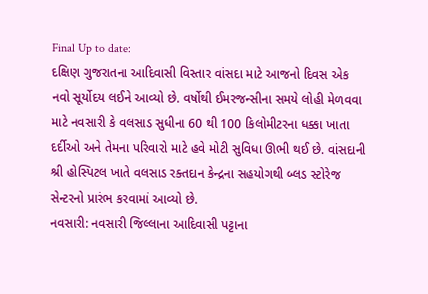Final Up to date:
દક્ષિણ ગુજરાતના આદિવાસી વિસ્તાર વાંસદા માટે આજનો દિવસ એક નવો સૂર્યોદય લઈને આવ્યો છે. વર્ષોથી ઈમરજન્સીના સમયે લોહી મેળવવા માટે નવસારી કે વલસાડ સુધીના 60 થી 100 કિલોમીટરના ધક્કા ખાતા દર્દીઓ અને તેમના પરિવારો માટે હવે મોટી સુવિધા ઊભી થઈ છે. વાંસદાની શ્રી હોસ્પિટલ ખાતે વલસાડ રક્તદાન કેન્દ્રના સહયોગથી બ્લડ સ્ટોરેજ સેન્ટરનો પ્રારંભ કરવામાં આવ્યો છે.
નવસારી: નવસારી જિલ્લાના આદિવાસી પટ્ટાના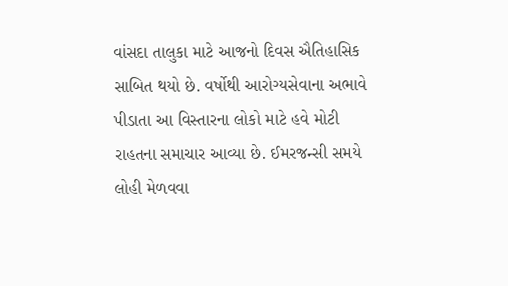વાંસદા તાલુકા માટે આજનો દિવસ ઐતિહાસિક સાબિત થયો છે. વર્ષોથી આરોગ્યસેવાના અભાવે પીડાતા આ વિસ્તારના લોકો માટે હવે મોટી રાહતના સમાચાર આવ્યા છે. ઈમરજન્સી સમયે લોહી મેળવવા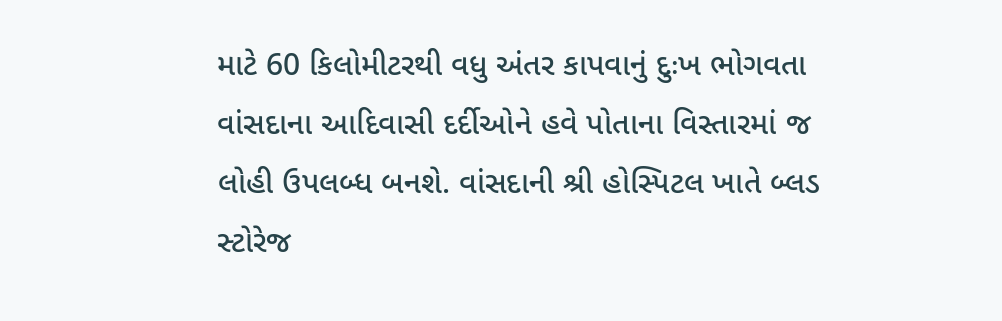માટે 60 કિલોમીટરથી વધુ અંતર કાપવાનું દુઃખ ભોગવતા વાંસદાના આદિવાસી દર્દીઓને હવે પોતાના વિસ્તારમાં જ લોહી ઉપલબ્ધ બનશે. વાંસદાની શ્રી હોસ્પિટલ ખાતે બ્લડ સ્ટોરેજ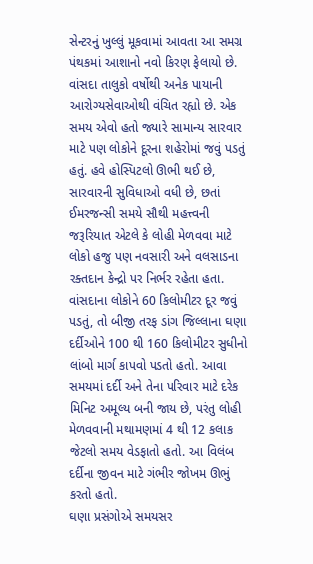સેન્ટરનું ખુલ્લું મૂકવામાં આવતા આ સમગ્ર પંથકમાં આશાનો નવો કિરણ ફેલાયો છે.
વાંસદા તાલુકો વર્ષોથી અનેક પાયાની આરોગ્યસેવાઓથી વંચિત રહ્યો છે. એક સમય એવો હતો જ્યારે સામાન્ય સારવાર માટે પણ લોકોને દૂરના શહેરોમાં જવું પડતું હતું. હવે હોસ્પિટલો ઊભી થઈ છે, સારવારની સુવિધાઓ વધી છે, છતાં ઈમરજન્સી સમયે સૌથી મહત્ત્વની જરૂરિયાત એટલે કે લોહી મેળવવા માટે લોકો હજુ પણ નવસારી અને વલસાડના રક્તદાન કેન્દ્રો પર નિર્ભર રહેતા હતા. વાંસદાના લોકોને 60 કિલોમીટર દૂર જવું પડતું, તો બીજી તરફ ડાંગ જિલ્લાના ઘણા દર્દીઓને 100 થી 160 કિલોમીટર સુધીનો લાંબો માર્ગ કાપવો પડતો હતો. આવા સમયમાં દર્દી અને તેના પરિવાર માટે દરેક મિનિટ અમૂલ્ય બની જાય છે, પરંતુ લોહી મેળવવાની મથામણમાં 4 થી 12 કલાક જેટલો સમય વેડફાતો હતો. આ વિલંબ દર્દીના જીવન માટે ગંભીર જોખમ ઊભું કરતો હતો.
ઘણા પ્રસંગોએ સમયસર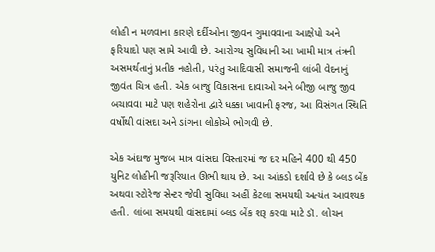લોહી ન મળવાના કારણે દર્દીઓના જીવન ગુમાવવાના આક્ષેપો અને ફરિયાદો પણ સામે આવી છે. આરોગ્ય સુવિધાની આ ખામી માત્ર તંત્રની અસમર્થતાનું પ્રતીક નહોતી, પરંતુ આદિવાસી સમાજની લાંબી વેદનાનું જીવંત ચિત્ર હતી. એક બાજુ વિકાસના દાવાઓ અને બીજી બાજુ જીવ બચાવવા માટે પણ શહેરોના દ્વારે ધક્કા ખાવાની ફરજ, આ વિસંગત સ્થિતિ વર્ષોથી વાંસદા અને ડાંગના લોકોએ ભોગવી છે.

એક અંદાજ મુજબ માત્ર વાંસદા વિસ્તારમાં જ દર મહિને 400 થી 450 યુનિટ લોહીની જરૂરિયાત ઊભી થાય છે. આ આંકડો દર્શાવે છે કે બ્લડ બેંક અથવા સ્ટોરેજ સેન્ટર જેવી સુવિધા અહીં કેટલા સમયથી અત્યંત આવશ્યક હતી. લાંબા સમયથી વાંસદામાં બ્લડ બેંક શરૂ કરવા માટે ડૉ. લોચન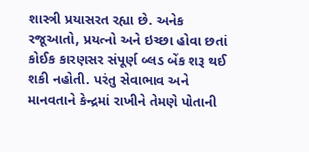શાસ્ત્રી પ્રયાસરત રહ્યા છે. અનેક રજૂઆતો, પ્રયત્નો અને ઇચ્છા હોવા છતાં કોઈક કારણસર સંપૂર્ણ બ્લડ બેંક શરૂ થઈ શકી નહોતી. પરંતુ સેવાભાવ અને માનવતાને કેન્દ્રમાં રાખીને તેમણે પોતાની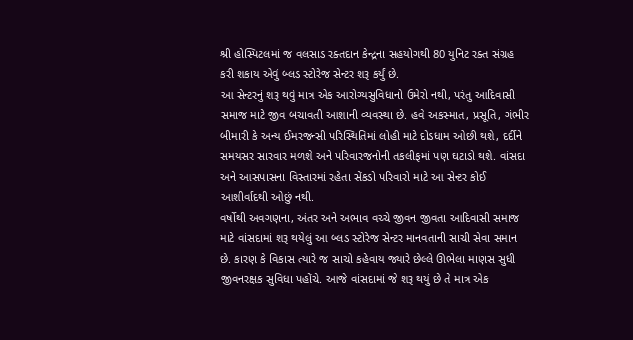શ્રી હોસ્પિટલમાં જ વલસાડ રક્તદાન કેન્દ્રના સહયોગથી 80 યુનિટ રક્ત સંગ્રહ કરી શકાય એવું બ્લડ સ્ટોરેજ સેન્ટર શરૂ કર્યું છે.
આ સેન્ટરનું શરૂ થવું માત્ર એક આરોગ્યસુવિધાનો ઉમેરો નથી, પરંતુ આદિવાસી સમાજ માટે જીવ બચાવતી આશાની વ્યવસ્થા છે. હવે અકસ્માત, પ્રસૂતિ, ગંભીર બીમારી કે અન્ય ઈમરજન્સી પરિસ્થિતિમાં લોહી માટે દોડધામ ઓછી થશે, દર્દીને સમયસર સારવાર મળશે અને પરિવારજનોની તકલીફમાં પણ ઘટાડો થશે. વાંસદા અને આસપાસના વિસ્તારમાં રહેતા સેંકડો પરિવારો માટે આ સેન્ટર કોઈ આશીર્વાદથી ઓછું નથી.
વર્ષોથી અવગણના, અંતર અને અભાવ વચ્ચે જીવન જીવતા આદિવાસી સમાજ માટે વાંસદામાં શરૂ થયેલું આ બ્લડ સ્ટોરેજ સેન્ટર માનવતાની સાચી સેવા સમાન છે. કારણ કે વિકાસ ત્યારે જ સાચો કહેવાય જ્યારે છેલ્લે ઊભેલા માણસ સુધી જીવનરક્ષક સુવિધા પહોંચે. આજે વાંસદામાં જે શરૂ થયું છે તે માત્ર એક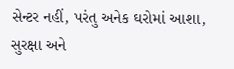સેન્ટર નહીં, પરંતુ અનેક ઘરોમાં આશા, સુરક્ષા અને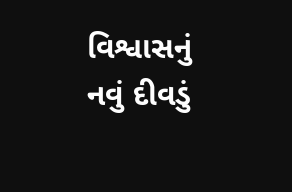વિશ્વાસનું નવું દીવડું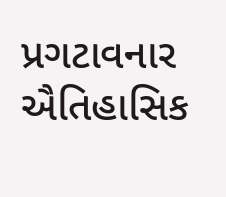પ્રગટાવનાર ઐતિહાસિક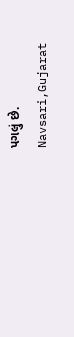પગલું છે.
Navsari,Gujarat